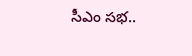సీఎం సభ..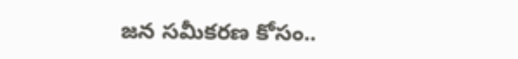జన సమీకరణ కోసం..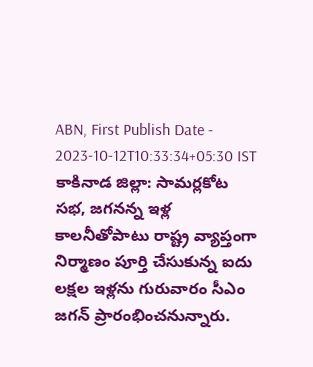ABN, First Publish Date - 2023-10-12T10:33:34+05:30 IST
కాకినాడ జిల్లా: సామర్లకోట సభ, జగనన్న ఇళ్ల కాలనీతోపాటు రాష్ట్ర వ్యాప్తంగా నిర్మాణం పూర్తి చేసుకున్న ఐదు లక్షల ఇళ్లను గురువారం సీఎం జగన్ ప్రారంభించనున్నారు.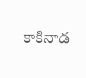కాకినాడ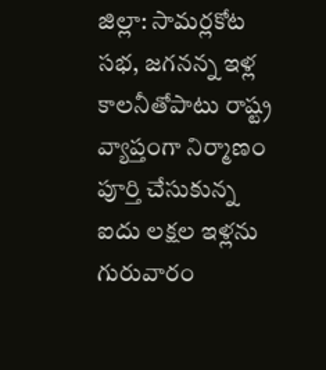జిల్లా: సామర్లకోట సభ, జగనన్న ఇళ్ల కాలనీతోపాటు రాష్ట్ర వ్యాప్తంగా నిర్మాణం పూర్తి చేసుకున్న ఐదు లక్షల ఇళ్లను గురువారం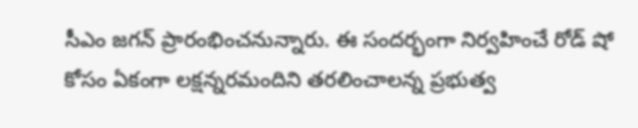సీఎం జగన్ ప్రారంభించనున్నారు. ఈ సందర్భంగా నిర్వహించే రోడ్ షో కోసం ఏకంగా లక్షన్నరమందిని తరలించాలన్న ప్రభుత్వ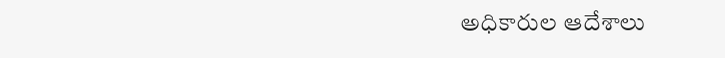అధికారుల ఆదేశాలు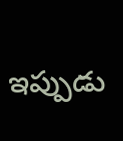ఇప్పుడు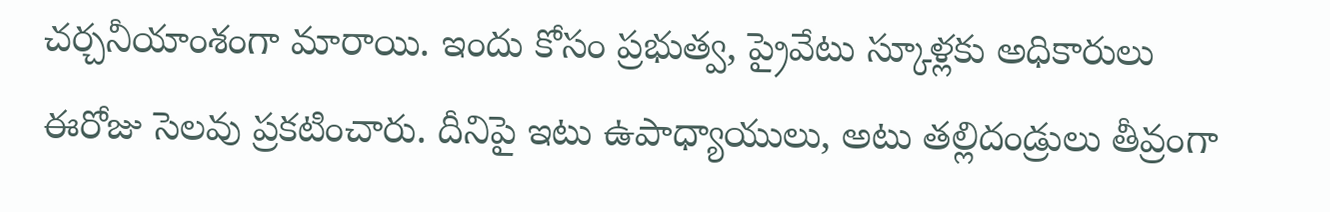చర్చనీయాంశంగా మారాయి. ఇందు కోసం ప్రభుత్వ, ప్రైవేటు స్కూళ్లకు అధికారులు ఈరోజు సెలవు ప్రకటించారు. దీనిపై ఇటు ఉపాధ్యాయులు, అటు తల్లిదండ్రులు తీవ్రంగా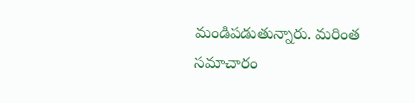మండిపడుతున్నారు. మరింత సమాచారం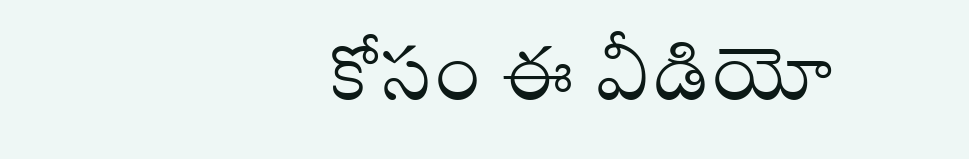కోసం ఈ వీడియో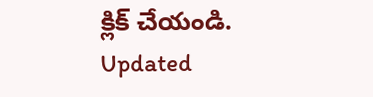క్లిక్ చేయండి.
Updated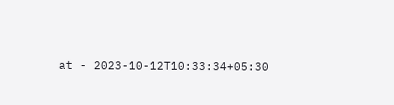at - 2023-10-12T10:33:34+05:30